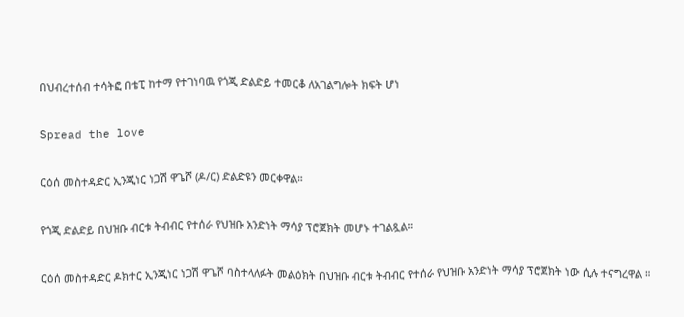በህብረተሰብ ተሳትፎ በቴፒ ከተማ የተገነባዉ የጎጂ ድልድይ ተመርቆ ለአገልግሎት ክፍት ሆነ

Spread the love

ርዕሰ መስተዳድር ኢንጂነር ነጋሽ ዋጌሾ (ዶ/ር) ድልድዩን መርቀዋል።

የጎጂ ድልድይ በህዝቡ ብርቱ ትብብር የተሰራ የህዝቡ አንድነት ማሳያ ፕሮጀክት መሆኑ ተገልጿል።

ርዕሰ መስተዳድር ዶክተር ኢንጂነር ነጋሽ ዋጌሾ ባስተላለፉት መልዕክት በህዝቡ ብርቱ ትብብር የተሰራ የህዝቡ አንድነት ማሳያ ፕሮጀክት ነው ሲሉ ተናግረዋል ።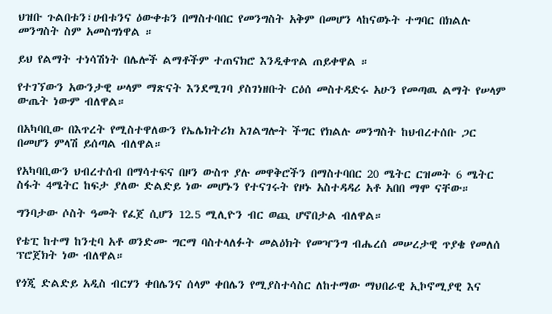ህዝቡ ጉልበቱን፣ሀብቱንና ዕውቀቱን በማስተባበር የመንግስት አቅም በመሆን ላከናወኑት ተግባር በክልሉ መንግስት ስም አመስግነዋል ።

ይህ የልማት ተነሳሽነት በሌሎች ልማቶችም ተጠናክሮ እንዲቀጥል ጠይቀዋል ።

የተገኘውን አውንታዊ ሠላም ማጽናት እንደሚገባ ያስገነዘቡት ርዕሰ መስተዳድሩ አሁን የመጣዉ ልማት የሠላም ውጤት ነውም ብለዋል።

በአካባቢው በእጥረት የሚስተዋለውን የኤሌክትሪክ አገልግሎት ችግር የክልሉ መንግስት ከህብረተሰቡ ጋር በመሆን ምላሽ ይሰጣል ብለዋል።

የአካባቢውን ህብረተሰብ በማሳተፍና በዞን ውስጥ ያሉ መዋቅሮችን በማስተባበር 20 ሜትር ርዝመት 6 ሜትር ስፋት 4ሜትር ከፍታ ያለው ድልድይ ነው መሆኑን የተናገሩት የዞኑ አስተዳዳሪ አቶ አበበ ማሞ ናቸው።

ግንባታው ሶስት ዓመት የፈጀ ሲሆን 12.5 ሚሊዮን ብር ወጪ ሆኖበታል ብለዋል።

የቴፒ ከተማ ከንቲባ አቶ ወንድሙ ግርማ ባስተላለፉት መልዕክት የመዣንግ ብሔረሰ መሠረታዊ ጥያቄ የመለሰ ፕሮጀክት ነው ብለዋል።

የጎጂ ድልድይ አዲስ ብርሃን ቀበሌንና ሰላም ቀበሌን የሚያስተሳስር ለከተማው ማህበራዊ ኢኮኖሚያዊ እና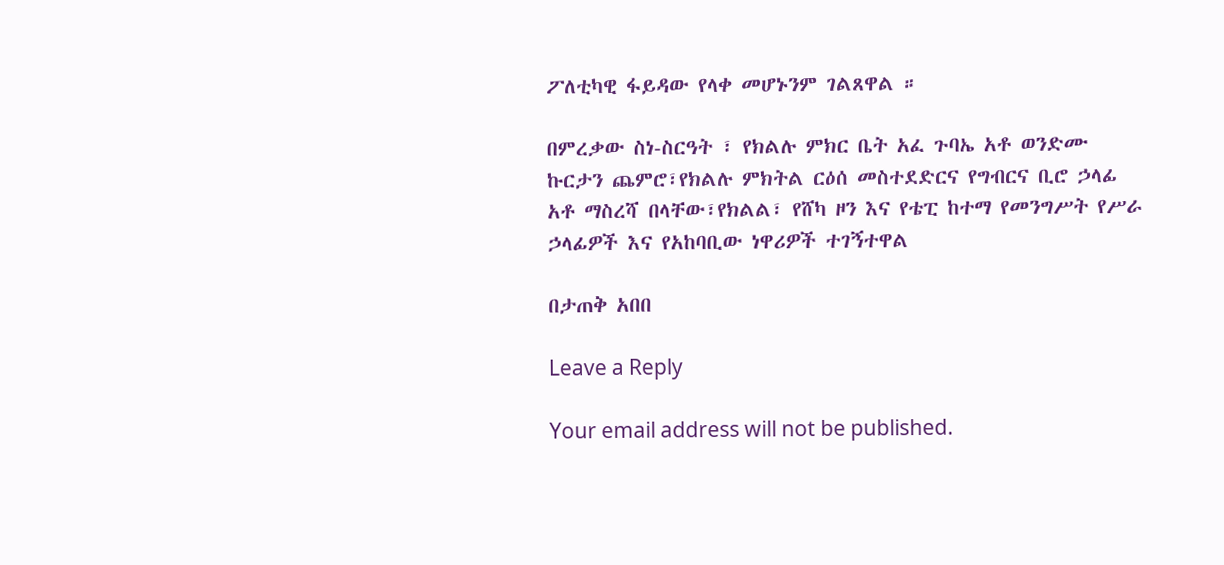ፖለቲካዊ ፋይዳው የላቀ መሆኑንም ገልጸዋል ።

በምረቃው ስነ-ስርዓት ፣ የክልሉ ምክር ቤት አፈ ጉባኤ አቶ ወንድሙ ኩርታን ጨምሮ፣የክልሉ ምክትል ርዕሰ መስተደድርና የግብርና ቢሮ ኃላፊ አቶ ማስረሻ በላቸው፣የክልል፣ የሸካ ዞን እና የቴፒ ከተማ የመንግሥት የሥራ ኃላፊዎች እና የአከባቢው ነዋሪዎች ተገኝተዋል

በታጠቅ አበበ

Leave a Reply

Your email address will not be published.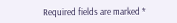Required fields are marked *